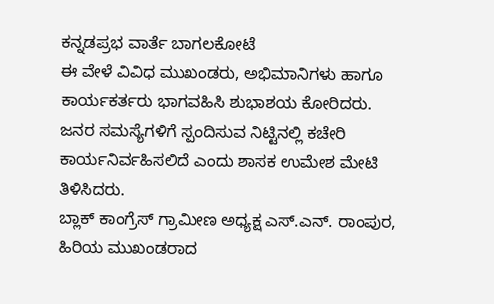ಕನ್ನಡಪ್ರಭ ವಾರ್ತೆ ಬಾಗಲಕೋಟೆ
ಈ ವೇಳೆ ವಿವಿಧ ಮುಖಂಡರು, ಅಭಿಮಾನಿಗಳು ಹಾಗೂ ಕಾರ್ಯಕರ್ತರು ಭಾಗವಹಿಸಿ ಶುಭಾಶಯ ಕೋರಿದರು. ಜನರ ಸಮಸ್ಯೆಗಳಿಗೆ ಸ್ಪಂದಿಸುವ ನಿಟ್ಟಿನಲ್ಲಿ ಕಚೇರಿ ಕಾರ್ಯನಿರ್ವಹಿಸಲಿದೆ ಎಂದು ಶಾಸಕ ಉಮೇಶ ಮೇಟಿ ತಿಳಿಸಿದರು.
ಬ್ಲಾಕ್ ಕಾಂಗ್ರೆಸ್ ಗ್ರಾಮೀಣ ಅಧ್ಯಕ್ಷ ಎಸ್.ಎನ್. ರಾಂಪುರ, ಹಿರಿಯ ಮುಖಂಡರಾದ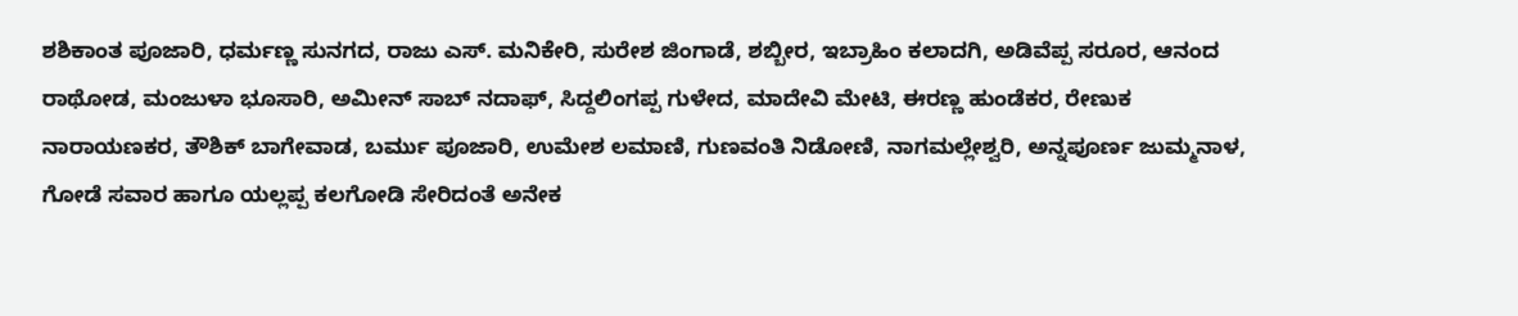ಶಶಿಕಾಂತ ಪೂಜಾರಿ, ಧರ್ಮಣ್ಣ ಸುನಗದ, ರಾಜು ಎಸ್. ಮನಿಕೇರಿ, ಸುರೇಶ ಜಿಂಗಾಡೆ, ಶಬ್ಬೀರ, ಇಬ್ರಾಹಿಂ ಕಲಾದಗಿ, ಅಡಿವೆಪ್ಪ ಸರೂರ, ಆನಂದ ರಾಥೋಡ, ಮಂಜುಳಾ ಭೂಸಾರಿ, ಅಮೀನ್ ಸಾಬ್ ನದಾಫ್, ಸಿದ್ದಲಿಂಗಪ್ಪ ಗುಳೇದ, ಮಾದೇವಿ ಮೇಟಿ, ಈರಣ್ಣ ಹುಂಡೆಕರ, ರೇಣುಕ ನಾರಾಯಣಕರ, ತೌಶಿಕ್ ಬಾಗೇವಾಡ, ಬರ್ಮು ಪೂಜಾರಿ, ಉಮೇಶ ಲಮಾಣಿ, ಗುಣವಂತಿ ನಿಡೋಣಿ, ನಾಗಮಲ್ಲೇಶ್ವರಿ, ಅನ್ನಪೂರ್ಣ ಜುಮ್ಮನಾಳ, ಗೋಡೆ ಸವಾರ ಹಾಗೂ ಯಲ್ಲಪ್ಪ ಕಲಗೋಡಿ ಸೇರಿದಂತೆ ಅನೇಕ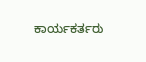ಕಾರ್ಯಕರ್ತರು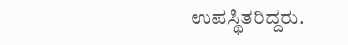ಉಪಸ್ಥಿತರಿದ್ದರು.